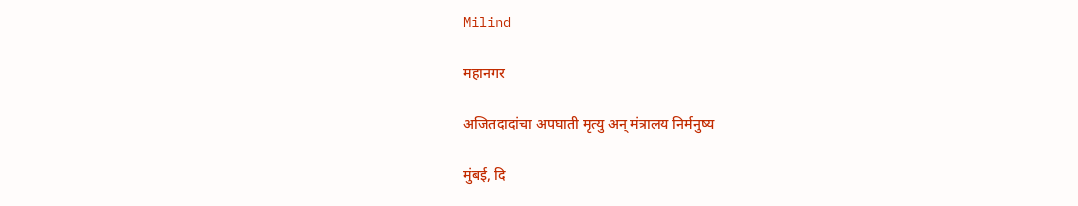Milind

महानगर

अजितदादांचा अपघाती मृत्यु अन् मंत्रालय निर्मनुष्य

मुंबई, दि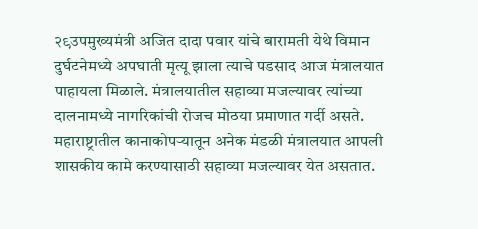२९उपमुख्यमंत्री अजित दादा पवार यांचे बारामती येथे विमान दुर्घटनेमध्ये अपघाती मृत्यू झाला त्याचे पडसाद आज मंत्रालयात पाहायला मिळाले. मंत्रालयातील सहाव्या मजल्यावर त्यांच्या दालनामध्ये नागरिकांची रोजच मोठया प्रमाणात गर्दी असते. महाराष्ट्रातील कानाकोपऱ्यातून अनेक मंडळी मंत्रालयात आपली शासकीय कामे करण्यासाठी सहाव्या मजल्यावर येत असतात.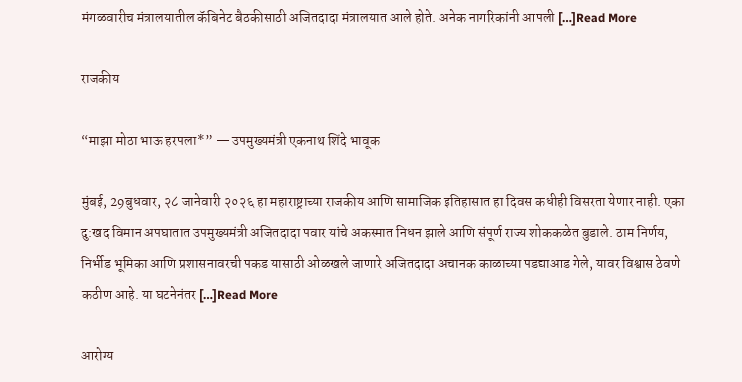मंगळवारीच मंत्रालयातील कॅबिनेट बैठकीसाठी अजितदादा मंत्रालयात आले होते. अनेक नागरिकांनी आपली […]Read More

राजकीय

“माझा मोठा भाऊ हरपला*” — उपमुख्यमंत्री एकनाथ शिंदे भावूक

मुंबई, 29बुधवार, २८ जानेवारी २०२६ हा महाराष्ट्राच्या राजकीय आणि सामाजिक इतिहासात हा दिवस कधीही विसरता येणार नाही. एका दु:खद विमान अपघातात उपमुख्यमंत्री अजितदादा पवार यांचे अकस्मात निधन झाले आणि संपूर्ण राज्य शोककळेत बुडाले. ठाम निर्णय, निर्भीड भूमिका आणि प्रशासनावरची पकड यासाठी ओळखले जाणारे अजितदादा अचानक काळाच्या पडद्याआड गेले, यावर विश्वास ठेवणे कठीण आहे. या घटनेनंतर […]Read More

आरोग्य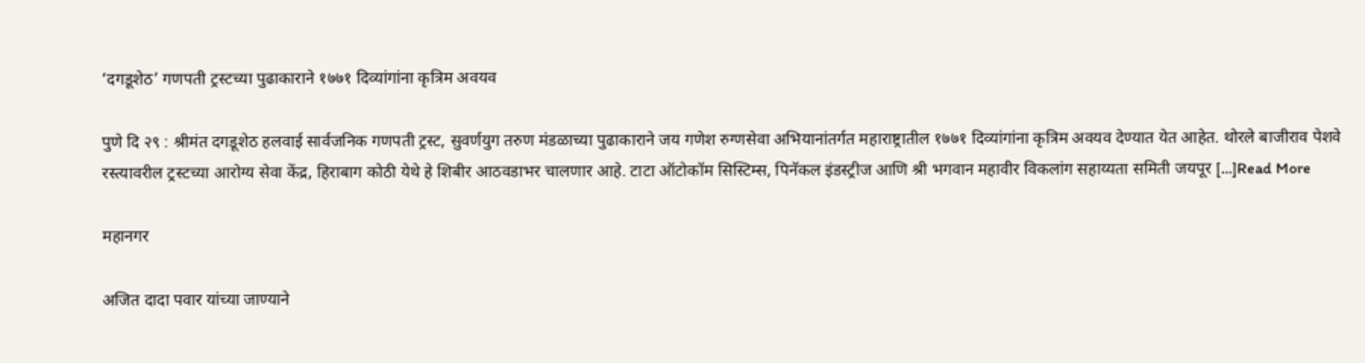‘दगडूशेठ’ गणपती ट्रस्टच्या पुढाकाराने १७७१ दिव्यांगांना कृत्रिम अवयव

पुणे दि २९ : श्रीमंत दगडूशेठ हलवाई सार्वजनिक गणपती ट्रस्ट, सुवर्णयुग तरुण मंडळाच्या पुढाकाराने जय गणेश रुग्णसेवा अभियानांतर्गत महाराष्ट्रातील १७७१ दिव्यांगांना कृत्रिम अवयव देण्यात येत आहेत. थोरले बाजीराव पेशवे रस्त्यावरील ट्रस्टच्या आरोग्य सेवा केंद्र, हिराबाग कोठी येथे हे शिबीर आठवडाभर चालणार आहे. टाटा ऑटोकॉम सिस्टिम्स, पिनॅकल इंडस्ट्रीज आणि श्री भगवान महावीर विकलांग सहाय्यता समिती जयपूर […]Read More

महानगर

अजित दादा पवार यांच्या जाण्याने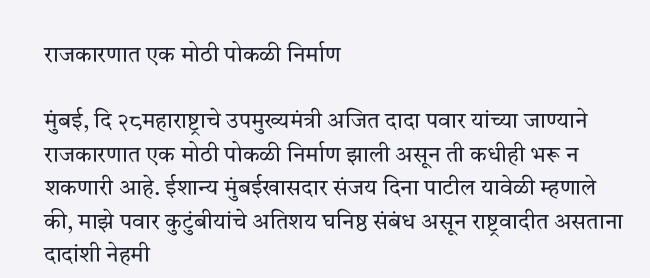राजकारणात एक मोठी पोकळी निर्माण

मुंबई, दि २८महाराष्ट्राचे उपमुख्यमंत्री अजित दादा पवार यांच्या जाण्याने राजकारणात एक मोठी पोकळी निर्माण झाली असून ती कधीही भरू न शकणारी आहे. ईशान्य मुंबईखासदार संजय दिना पाटील यावेळी म्हणाले की, माझे पवार कुटुंबीयांचे अतिशय घनिष्ठ संबंध असून राष्ट्रवादीत असताना दादांशी नेहमी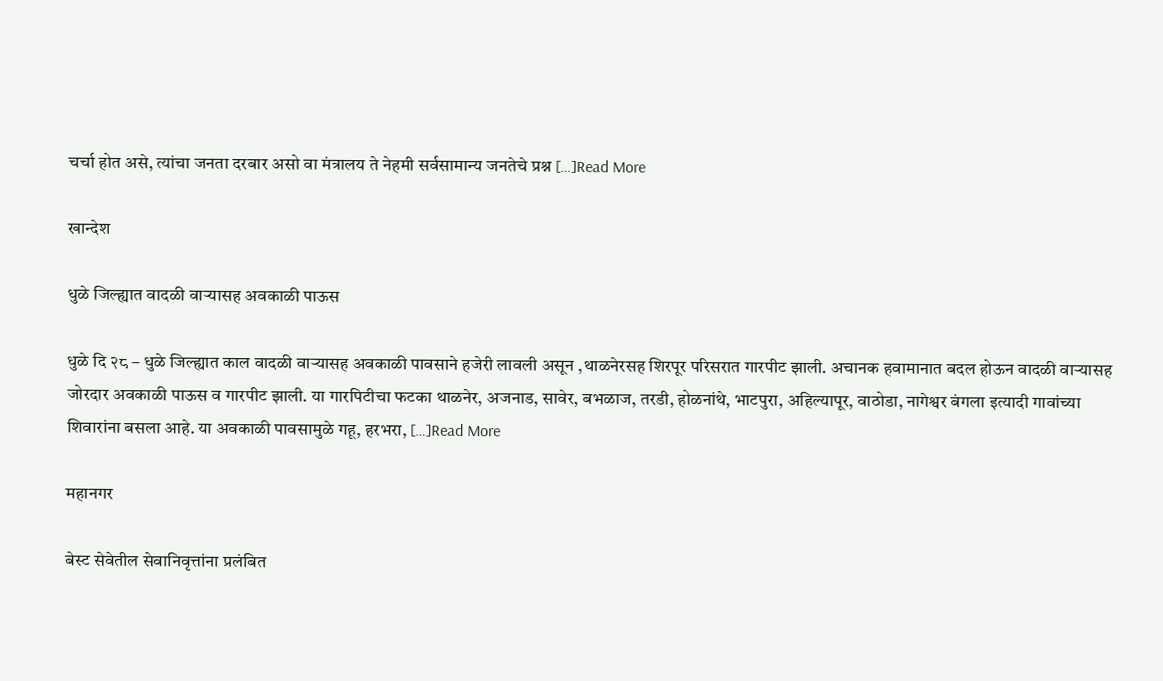चर्चा होत असे, त्यांचा जनता दरबार असो वा मंत्रालय ते नेहमी सर्वसामान्य जनतेचे प्रश्न […]Read More

खान्देश

धुळे जिल्ह्यात वादळी वाऱ्यासह अवकाळी पाऊस

धुळे दि २८ – धुळे जिल्ह्यात काल वादळी वाऱ्यासह अवकाळी पावसाने हजेरी लावली असून ,थाळनेरसह शिरपूर परिसरात गारपीट झाली. अचानक हवामानात बदल होऊन वादळी वाऱ्यासह जोरदार अवकाळी पाऊस व गारपीट झाली. या गारपिटीचा फटका थाळनेर, अजनाड, सावेर, बभळाज, तरडी, होळनांथे, भाटपुरा, अहिल्यापूर, वाठोडा, नागेश्वर बंगला इत्यादी गावांच्या शिवारांना बसला आहे. या अवकाळी पावसामुळे गहू, हरभरा, […]Read More

महानगर

बेस्ट सेवेतील सेवानिवृत्तांना प्रलंबित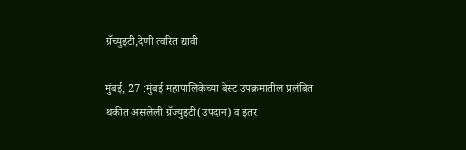ग्रॅच्युइटी,देणी त्वरित द्यावी

मुंबई, 27 :मुंबई महापालिकेच्या बेस्ट उपक्रमातील प्रलंबित थकीत असलेली ग्रॅज्युइटी(उपदान) व इतर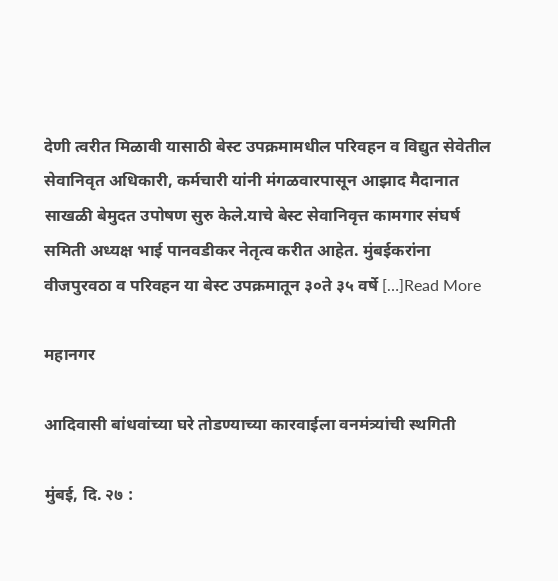देणी त्वरीत मिळावी यासाठी बेस्ट उपक्रमामधील परिवहन व विद्युत सेवेतील सेवानिवृत अधिकारी, कर्मचारी यांनी मंगळवारपासून आझाद मैदानात साखळी बेमुदत उपोषण सुरु केले.याचे बेस्ट सेवानिवृत्त कामगार संघर्ष समिती अध्यक्ष भाई पानवडीकर नेतृत्व करीत आहेत. मुंबईकरांना वीजपुरवठा व परिवहन या बेस्ट उपक्रमातून ३०ते ३५ वर्षे […]Read More

महानगर

आदिवासी बांधवांच्या घरे तोडण्याच्या कारवाईला वनमंत्र्यांची स्थगिती

मुंबई, दि. २७ :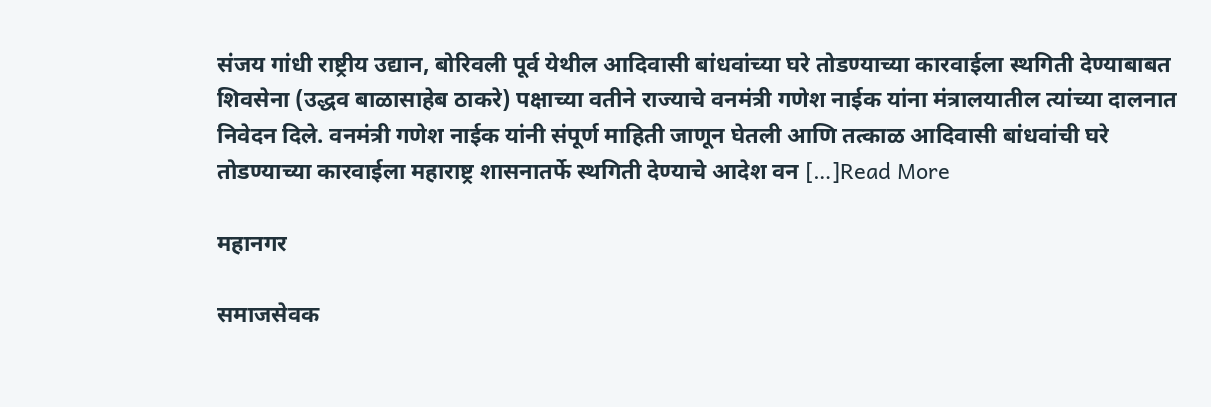संजय गांधी राष्ट्रीय उद्यान, बोरिवली पूर्व येथील आदिवासी बांधवांच्या घरे तोडण्याच्या कारवाईला स्थगिती देण्याबाबत शिवसेना (उद्धव बाळासाहेब ठाकरे) पक्षाच्या वतीने राज्याचे वनमंत्री गणेश नाईक यांना मंत्रालयातील त्यांच्या दालनात निवेदन दिले. वनमंत्री गणेश नाईक यांनी संपूर्ण माहिती जाणून घेतली आणि तत्काळ आदिवासी बांधवांची घरे तोडण्याच्या कारवाईला महाराष्ट्र शासनातर्फे स्थगिती देण्याचे आदेश वन […]Read More

महानगर

समाजसेवक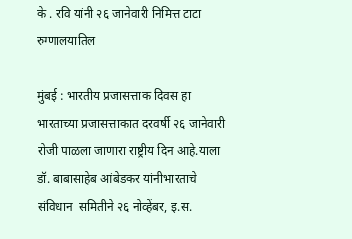के . रवि यांनी २६ जानेवारी निमित्त टाटा रुग्णालयातिल

मुंबई : भारतीय प्रजासत्ताक दिवस हा भारताच्या प्रजासत्ताकात दरवर्षी २६ जानेवारी रोजी पाळला जाणारा राष्ट्रीय दिन आहे.याला डॉ. बाबासाहेब आंबेडकर यांनीभारताचे संविधान  समितीने २६ नोव्हेंबर, इ.स.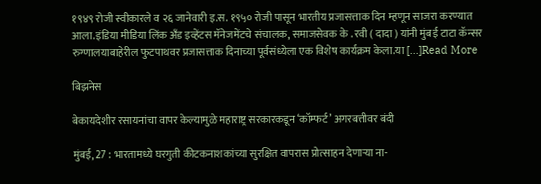१९४९ रोजी स्वीकारले व २६ जानेवारी इ.स. १९५० रोजी पासून भारतीय प्रजासत्ताक दिन म्हणून साजरा करण्यात आला.इंडिया मीडिया लिंक अँड इव्हेंटस मॅनेजमेंटचे संचालक, समाजसेवक के . रवी ( दादा ) यांनी मुंबई टाटा कॅन्सर रुग्णालयाबाहेरील फुटपाथवर प्रजासत्ताक दिनाच्या पूर्वसंध्येला एक विशेष कार्यक्रम केला.या […]Read More

बिझनेस

बेकायदेशीर रसायनांचा वापर केल्यामुळे महाराष्ट्र सरकारकडून ‘कॉम्फर्ट’ अगरबत्तीवर बंदी

मुंबई, 27 : भारतामध्ये घरगुती कीटकनाशकांच्या सुरक्षित वापरास प्रोत्साहन देणाऱ्या ना-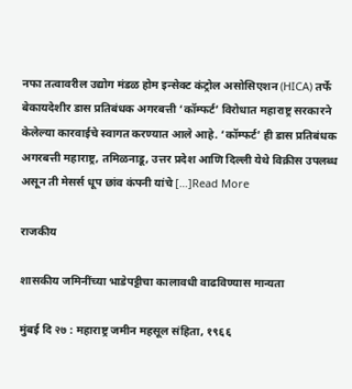नफा तत्वावरील उद्योग मंडळ होम इन्सेक्ट कंट्रोल असोसिएशन (HICA) तर्फे बेकायदेशीर डास प्रतिबंधक अगरबत्ती ‘कॉम्फर्ट’ विरोधात महाराष्ट्र सरकारने केलेल्या कारवाईचे स्वागत करण्यात आले आहे. ‘कॉम्फर्ट’ ही डास प्रतिबंधक अगरबत्ती महाराष्ट्र, तमिळनाडू, उत्तर प्रदेश आणि दिल्ली येथे विक्रीस उपलब्ध असून ती मेसर्स धूप छांव कंपनी यांचे […]Read More

राजकीय

शासकीय जमिनींच्या भाडेपट्टीचा कालावधी वाढविण्यास मान्यता

मुंबई दि २७ : महाराष्ट्र जमीन महसूल संहिता, १९६६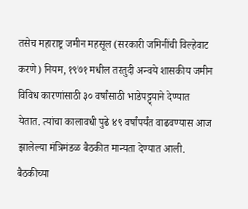तसेच महाराष्ट्र जमीन महसूल (सरकारी जमिनींची विल्हेवाट करणे) नियम, १९७१ मधील तरतुदी अन्वये शासकीय जमीन विविध कारणांसाठी ३० वर्षांसाठी भाडेप‌ट्ट्याने देण्यात येतात. त्यांचा कालावधी पुढे ४९ वर्षांपर्यंत वाढवण्यास आज झालेल्या मंत्रिमंडळ बैठकीत मान्यता देण्यात आली. बैठकीच्या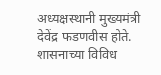अध्यक्षस्थानी मुख्यमंत्री देवेंद्र फडणवीस होते. शासनाच्या विविध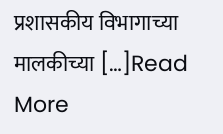प्रशासकीय विभागाच्या मालकीच्या […]Read More